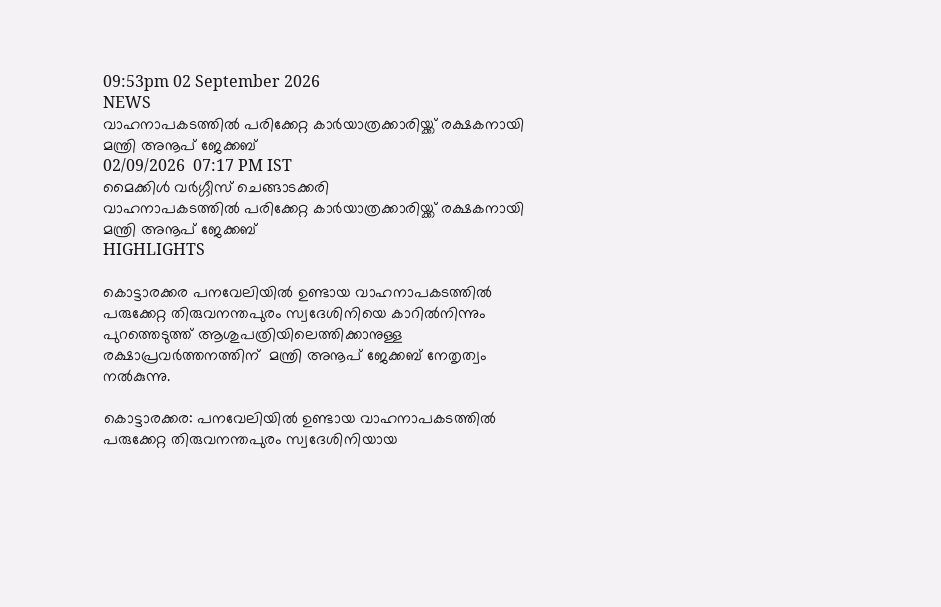09:53pm 02 September 2026
NEWS
വാഹനാപകടത്തില്‍ പരിക്കേറ്റ കാര്‍യാത്രക്കാരിയ്ക്ക് രക്ഷകനായി മന്ത്രി അനൂപ് ജേക്കബ്
02/09/2026  07:17 PM IST
മൈക്കിൾ വർഗ്ഗീസ് ചെങ്ങാടക്കരി
വാഹനാപകടത്തില്‍ പരിക്കേറ്റ കാര്‍യാത്രക്കാരിയ്ക്ക് രക്ഷകനായി മന്ത്രി അനൂപ് ജേക്കബ്
HIGHLIGHTS

കൊട്ടാരക്കര പനവേലിയില്‍ ഉണ്ടായ വാഹനാപകടത്തില്‍ പരുക്കേറ്റ തിരുവനന്തപുരം സ്വദേശിനിയെ കാറില്‍നിന്നും പുറത്തെടുത്ത് ആശുപത്രിയിലെത്തിക്കാനുള്ള രക്ഷാപ്രവര്‍ത്തനത്തിന്  മന്ത്രി അനൂപ് ജേക്കബ് നേതൃത്വം നല്‍കുന്നു.

കൊട്ടാരക്കര: പനവേലിയില്‍ ഉണ്ടായ വാഹനാപകടത്തില്‍ പരുക്കേറ്റ തിരുവനന്തപുരം സ്വദേശിനിയായ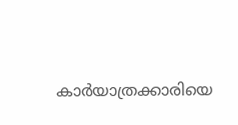കാര്‍യാത്രക്കാരിയെ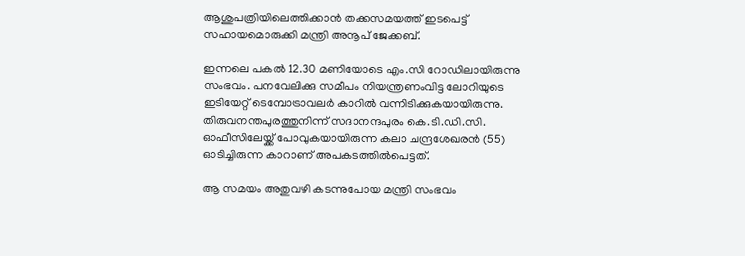ആശുപത്രിയിലെത്തിക്കാന്‍ തക്കസമയത്ത് ഇടപെട്ട് സഹായമൊരുക്കി മന്ത്രി അനൂപ് ജേക്കബ്.

ഇന്നലെ പകല്‍ 12.30 മണിയോടെ എം.സി റോഡിലായിരുന്നു സംഭവം. പനവേലിക്കു സമീപം നിയന്ത്രണംവിട്ട ലോറിയുടെ ഇടിയേറ്റ് ടെമ്പോട്രാവലര്‍ കാറില്‍ വന്നിടിക്കുകയായിരുന്നു. തിരുവനന്തപുരത്തുനിന്ന് സദാനന്ദപുരം കെ.ടി.ഡി.സി. ഓഫീസിലേയ്ക്ക് പോവുകയായിരുന്ന കലാ ചന്ദ്രശേഖരന്‍ (55) ഓടിച്ചിരുന്ന കാറാണ് അപകടത്തില്‍പെട്ടത്.

ആ സമയം അതുവഴി കടന്നുപോയ മന്ത്രി സംഭവം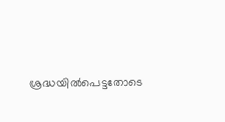ശ്രദ്ധയില്‍പെട്ടതോടെ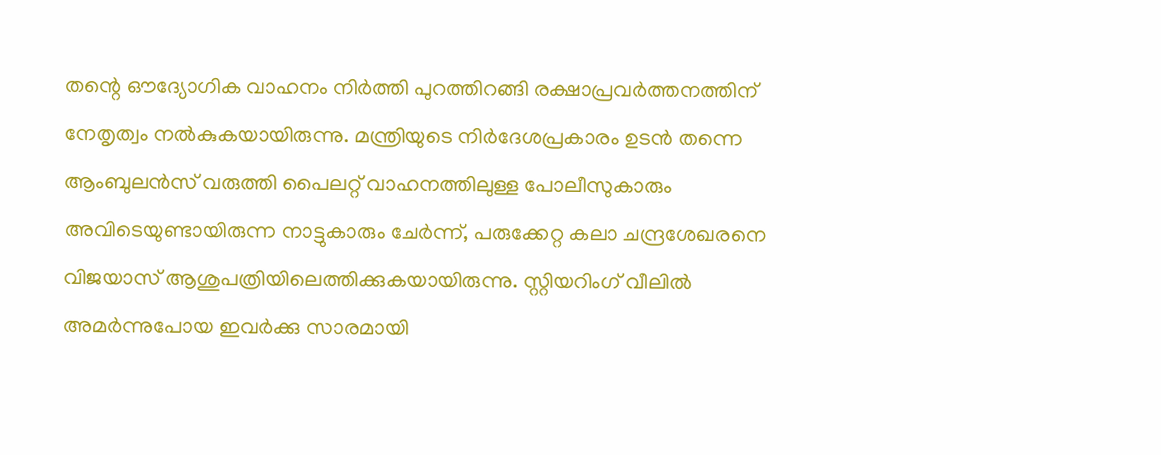തന്റെ ഔദ്യോഗിക വാഹനം നിര്‍ത്തി പുറത്തിറങ്ങി രക്ഷാപ്രവര്‍ത്തനത്തിന് നേതൃത്വം നല്‍കുകയായിരുന്നു. മന്ത്രിയുടെ നിര്‍ദേശപ്രകാരം ഉടന്‍ തന്നെ ആംബുലന്‍സ് വരുത്തി പൈലറ്റ് വാഹനത്തിലുള്ള പോലീസുകാരും അവിടെയുണ്ടായിരുന്ന നാട്ടുകാരും ചേര്‍ന്ന്, പരുക്കേറ്റ കലാ ചന്ദ്രശേഖരനെ വിജയാസ് ആശുപത്രിയിലെത്തിക്കുകയായിരുന്നു. സ്റ്റിയറിംഗ് വീലില്‍ അമര്‍ന്നുപോയ ഇവര്‍ക്കു സാരമായി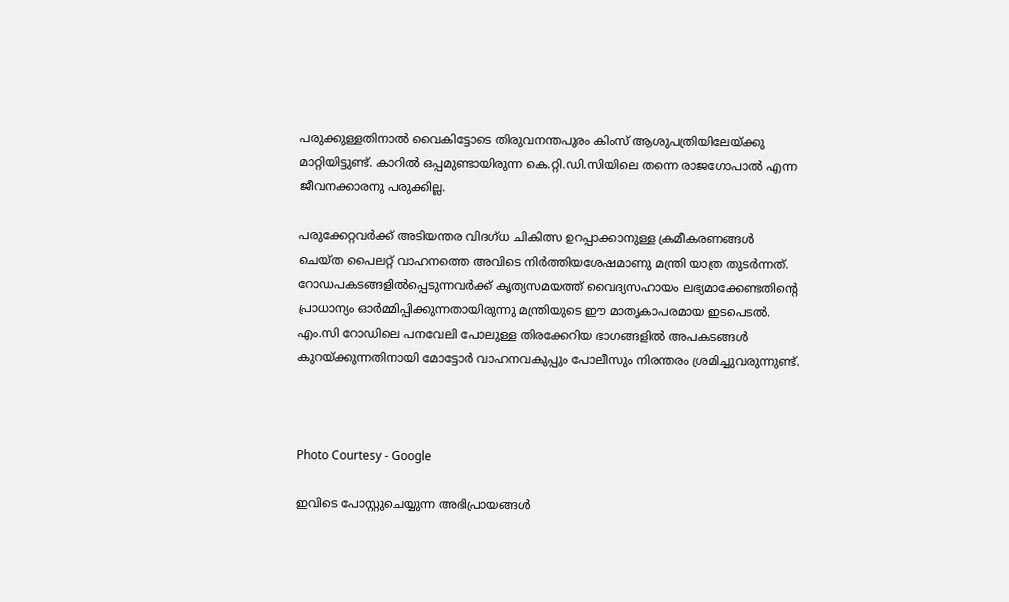പരുക്കുള്ളതിനാല്‍ വൈകിട്ടോടെ തിരുവനന്തപുരം കിംസ് ആശുപത്രിയിലേയ്ക്കു മാറ്റിയിട്ടുണ്ട്. കാറില്‍ ഒപ്പമുണ്ടായിരുന്ന കെ.റ്റി.ഡി.സിയിലെ തന്നെ രാജഗോപാല്‍ എന്ന ജീവനക്കാരനു പരുക്കില്ല.

പരുക്കേറ്റവര്‍ക്ക് അടിയന്തര വിദഗ്ധ ചികിത്സ ഉറപ്പാക്കാനുള്ള ക്രമീകരണങ്ങള്‍ ചെയ്ത പൈലറ്റ് വാഹനത്തെ അവിടെ നിര്‍ത്തിയശേഷമാണു മന്ത്രി യാത്ര തുടര്‍ന്നത്. റോഡപകടങ്ങളില്‍പ്പെടുന്നവര്‍ക്ക് കൃത്യസമയത്ത് വൈദ്യസഹായം ലഭ്യമാക്കേണ്ടതിന്റെ പ്രാധാന്യം ഓര്‍മ്മിപ്പിക്കുന്നതായിരുന്നു മന്ത്രിയുടെ ഈ മാതൃകാപരമായ ഇടപെടല്‍. എം.സി റോഡിലെ പനവേലി പോലുള്ള തിരക്കേറിയ ഭാഗങ്ങളില്‍ അപകടങ്ങള്‍ കുറയ്ക്കുന്നതിനായി മോട്ടോര്‍ വാഹനവകുപ്പും പോലീസും നിരന്തരം ശ്രമിച്ചുവരുന്നുണ്ട്.



Photo Courtesy - Google

ഇവിടെ പോസ്റ്റുചെയ്യുന്ന അഭിപ്രായങ്ങള്‍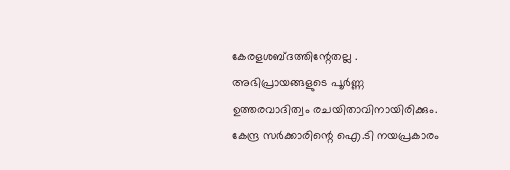കേരളശബ്‌ദത്തിന്റേതല്ല . അഭിപ്രായങ്ങളുടെ പൂര്‍ണ്ണ ഉത്തരവാദിത്വം രചയിതാവിനായിരിക്കും. കേന്ദ്ര സർക്കാരിന്റെ ഐ.ടി നയപ്രകാരം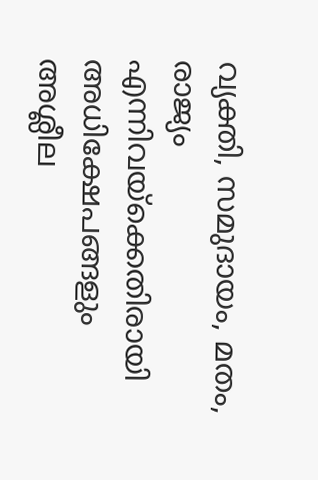വ്യക്തി, സമുദായം, മതം, രാജ്യം എന്നിവയ്ക്കെതിരായി അധിക്ഷേപങ്ങളും അശ്ലീല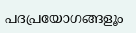പദപ്രയോഗങ്ങളൂം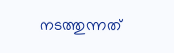നടത്തുന്നത്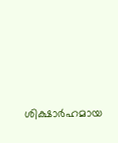ശിക്ഷാര്‍ഹമായ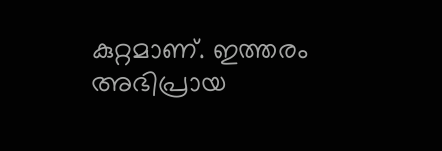കുറ്റമാണ്. ഇത്തരം അഭിപ്രായ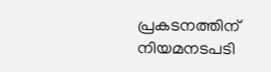പ്രകടനത്തിന് നിയമനടപടി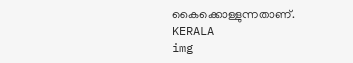കൈക്കൊള്ളുന്നതാണ്.
KERALA
img